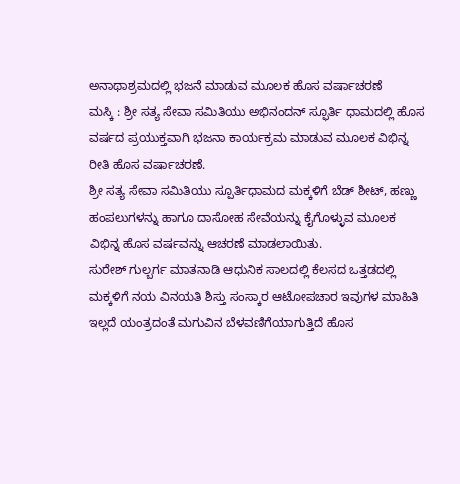ಅನಾಥಾಶ್ರಮದಲ್ಲಿ ಭಜನೆ ಮಾಡುವ ಮೂಲಕ ಹೊಸ ವರ್ಷಾಚರಣೆ
ಮಸ್ಕಿ : ಶ್ರೀ ಸತ್ಯ ಸೇವಾ ಸಮಿತಿಯು ಅಭಿನಂದನ್ ಸ್ಫೂರ್ತಿ ಧಾಮದಲ್ಲಿ ಹೊಸ ವರ್ಷದ ಪ್ರಯುಕ್ತವಾಗಿ ಭಜನಾ ಕಾರ್ಯಕ್ರಮ ಮಾಡುವ ಮೂಲಕ ವಿಭಿನ್ನ ರೀತಿ ಹೊಸ ವರ್ಷಾಚರಣೆ.
ಶ್ರೀ ಸತ್ಯ ಸೇವಾ ಸಮಿತಿಯು ಸ್ಪೂರ್ತಿಧಾಮದ ಮಕ್ಕಳಿಗೆ ಬೆಡ್ ಶೀಟ್, ಹಣ್ಣು ಹಂಪಲುಗಳನ್ನು ಹಾಗೂ ದಾಸೋಹ ಸೇವೆಯನ್ನು ಕೈಗೊಳ್ಳುವ ಮೂಲಕ ವಿಭಿನ್ನ ಹೊಸ ವರ್ಷವನ್ನು ಆಚರಣೆ ಮಾಡಲಾಯಿತು.
ಸುರೇಶ್ ಗುಲ್ಬರ್ಗ ಮಾತನಾಡಿ ಆಧುನಿಕ ಸಾಲದಲ್ಲಿ ಕೆಲಸದ ಒತ್ತಡದಲ್ಲಿ ಮಕ್ಕಳಿಗೆ ನಯ ವಿನಯತಿ ಶಿಸ್ತು ಸಂಸ್ಕಾರ ಆಟೋಪಚಾರ ಇವುಗಳ ಮಾಹಿತಿ ಇಲ್ಲದೆ ಯಂತ್ರದಂತೆ ಮಗುವಿನ ಬೆಳವಣಿಗೆಯಾಗುತ್ತಿದೆ ಹೊಸ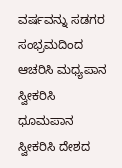ವರ್ಷವನ್ನು ಸಡಗರ ಸಂಭ್ರಮದಿಂದ ಆಚರಿಸಿ ಮಧ್ಯಪಾನ ಸ್ವೀಕರಿಸಿ ಧೂಮಪಾನ ಸ್ವೀಕರಿಸಿ ದೇಶದ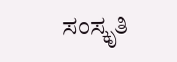ಸಂಸ್ಕೃತಿ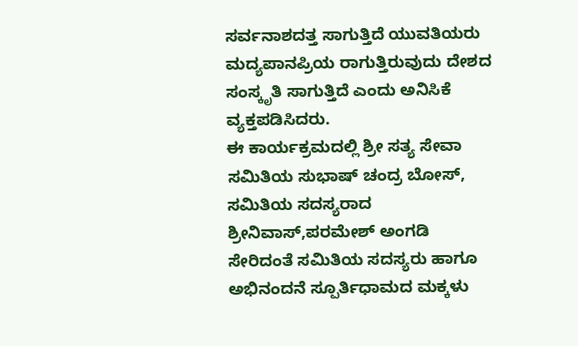ಸರ್ವನಾಶದತ್ತ ಸಾಗುತ್ತಿದೆ ಯುವತಿಯರು ಮದ್ಯಪಾನಪ್ರಿಯ ರಾಗುತ್ತಿರುವುದು ದೇಶದ ಸಂಸ್ಕೃತಿ ಸಾಗುತ್ತಿದೆ ಎಂದು ಅನಿಸಿಕೆ ವ್ಯಕ್ತಪಡಿಸಿದರು.
ಈ ಕಾರ್ಯಕ್ರಮದಲ್ಲಿ ಶ್ರೀ ಸತ್ಯ ಸೇವಾ ಸಮಿತಿಯ ಸುಭಾಷ್ ಚಂದ್ರ ಬೋಸ್, ಸಮಿತಿಯ ಸದಸ್ಯರಾದ ಶ್ರೀನಿವಾಸ್,ಪರಮೇಶ್ ಅಂಗಡಿ ಸೇರಿದಂತೆ ಸಮಿತಿಯ ಸದಸ್ಯರು ಹಾಗೂ ಅಭಿನಂದನೆ ಸ್ಪೂರ್ತಿಧಾಮದ ಮಕ್ಕಳು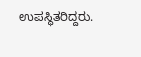ಉಪಸ್ಥಿತರಿದ್ದರು.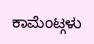ಕಾಮೆಂಟ್ಗಳು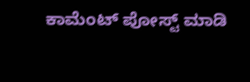ಕಾಮೆಂಟ್ ಪೋಸ್ಟ್ ಮಾಡಿ